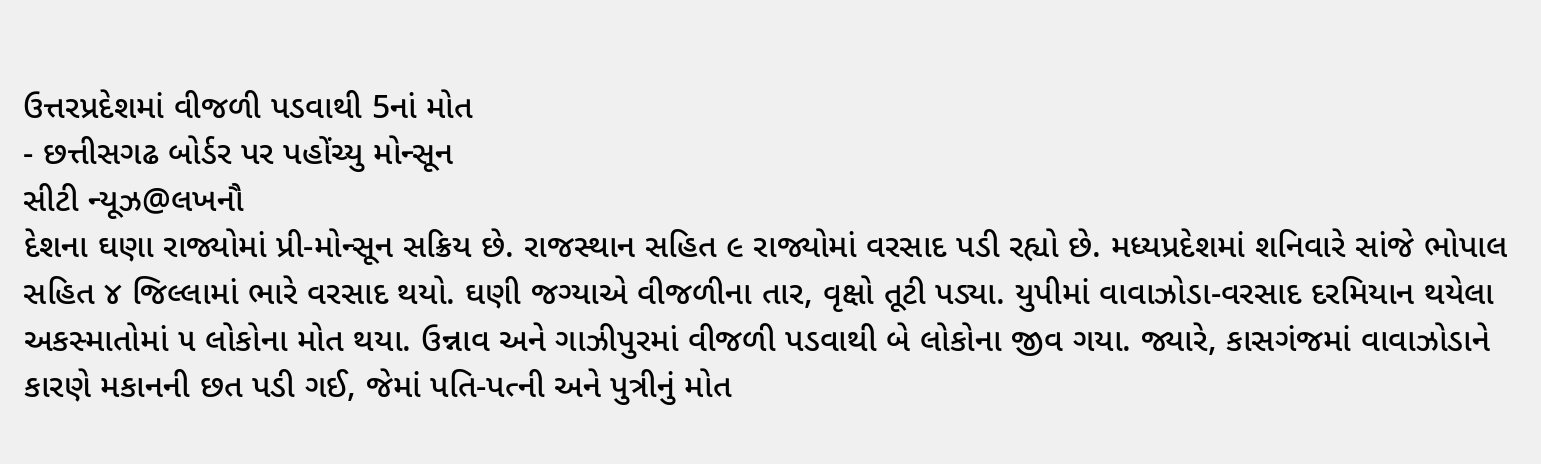ઉત્તરપ્રદેશમાં વીજળી પડવાથી 5નાં મોત
- છત્તીસગઢ બોર્ડર પર પહોંચ્યુ મોન્સૂન
સીટી ન્યૂઝ@લખનૌ
દેશના ઘણા રાજ્યોમાં પ્રી-મોન્સૂન સક્રિય છે. રાજસ્થાન સહિત ૯ રાજ્યોમાં વરસાદ પડી રહ્યો છે. મધ્યપ્રદેશમાં શનિવારે સાંજે ભોપાલ સહિત ૪ જિલ્લામાં ભારે વરસાદ થયો. ઘણી જગ્યાએ વીજળીના તાર, વૃક્ષો તૂટી પડ્યા. યુપીમાં વાવાઝોડા-વરસાદ દરમિયાન થયેલા અકસ્માતોમાં ૫ લોકોના મોત થયા. ઉન્નાવ અને ગાઝીપુરમાં વીજળી પડવાથી બે લોકોના જીવ ગયા. જ્યારે, કાસગંજમાં વાવાઝોડાને કારણે મકાનની છત પડી ગઈ, જેમાં પતિ-પત્ની અને પુત્રીનું મોત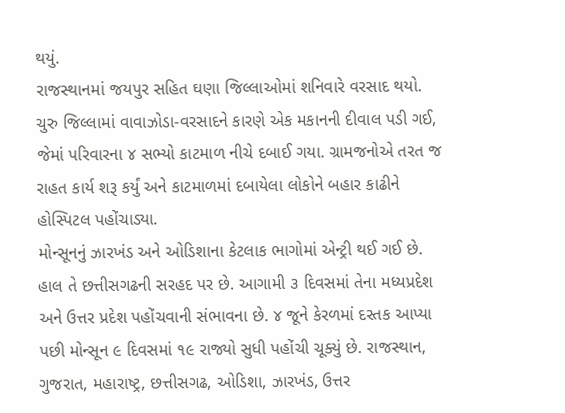થયું.
રાજસ્થાનમાં જયપુર સહિત ઘણા જિલ્લાઓમાં શનિવારે વરસાદ થયો. ચુરુ જિલ્લામાં વાવાઝોડા-વરસાદને કારણે એક મકાનની દીવાલ પડી ગઈ, જેમાં પરિવારના ૪ સભ્યો કાટમાળ નીચે દબાઈ ગયા. ગ્રામજનોએ તરત જ રાહત કાર્ય શરૂ કર્યું અને કાટમાળમાં દબાયેલા લોકોને બહાર કાઢીને હોસ્પિટલ પહોંચાડ્યા.
મોન્સૂનનું ઝારખંડ અને ઓડિશાના કેટલાક ભાગોમાં એન્ટ્રી થઈ ગઈ છે. હાલ તે છત્તીસગઢની સરહદ પર છે. આગામી ૩ દિવસમાં તેના મધ્યપ્રદેશ અને ઉત્તર પ્રદેશ પહોંચવાની સંભાવના છે. ૪ જૂને કેરળમાં દસ્તક આપ્યા પછી મોન્સૂન ૯ દિવસમાં ૧૯ રાજ્યો સુધી પહોંચી ચૂક્યું છે. રાજસ્થાન, ગુજરાત, મહારાષ્ટ્ર, છત્તીસગઢ, ઓડિશા, ઝારખંડ, ઉત્તર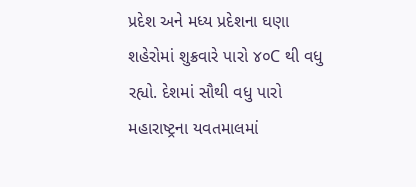પ્રદેશ અને મધ્ય પ્રદેશના ઘણા શહેરોમાં શુક્રવારે પારો ૪૦C થી વધુ રહ્યો. દેશમાં સૌથી વધુ પારો મહારાષ્ટ્રના યવતમાલમાં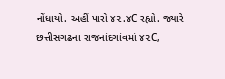નોંધાયો. અહીં પારો ૪૨.૪C રહ્યો. જ્યારે છત્તીસગઢના રાજનાંદગાંવમાં ૪૨C,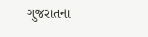ગુજરાતના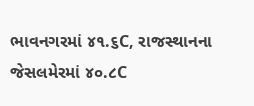ભાવનગરમાં ૪૧.૬C, રાજસ્થાનના જેસલમેરમાં ૪૦.૮C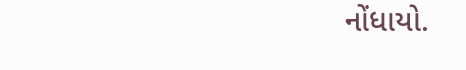નોંધાયો.